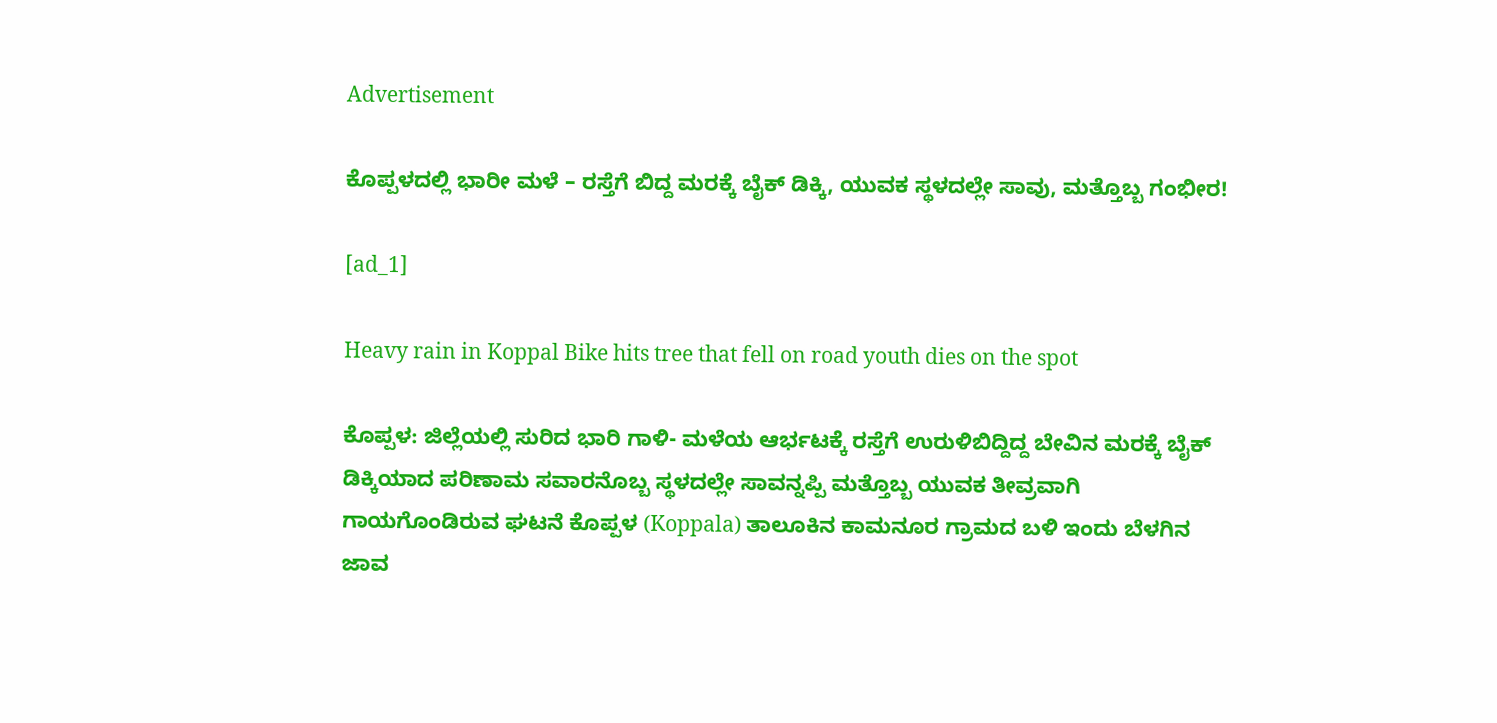Advertisement

ಕೊಪ್ಪಳದಲ್ಲಿ ಭಾರೀ ಮಳೆ – ರಸ್ತೆಗೆ ಬಿದ್ದ ಮರಕ್ಕೆ ಬೈಕ್‌ ಡಿಕ್ಕಿ, ಯುವಕ ಸ್ಥಳದಲ್ಲೇ ಸಾವು, ಮತ್ತೊಬ್ಬ ಗಂಭೀರ!

[ad_1]

Heavy rain in Koppal Bike hits tree that fell on road youth dies on the spot

ಕೊಪ್ಪಳ: ಜಿಲ್ಲೆಯಲ್ಲಿ ಸುರಿದ ಭಾರಿ ಗಾಳಿ- ಮಳೆಯ ಆರ್ಭಟಕ್ಕೆ ರಸ್ತೆಗೆ ಉರುಳಿಬಿದ್ದಿದ್ದ ಬೇವಿನ ಮರಕ್ಕೆ ಬೈಕ್ ಡಿಕ್ಕಿಯಾದ ಪರಿಣಾಮ ಸವಾರನೊಬ್ಬ ಸ್ಥಳದಲ್ಲೇ ಸಾವನ್ನಪ್ಪಿ ಮತ್ತೊಬ್ಬ ಯುವಕ ತೀವ್ರವಾಗಿ ಗಾಯಗೊಂಡಿರುವ ಘಟನೆ ಕೊಪ್ಪಳ (Koppala) ತಾಲೂಕಿನ ಕಾಮನೂರ ಗ್ರಾಮದ ಬಳಿ ಇಂದು ಬೆಳಗಿನ ಜಾವ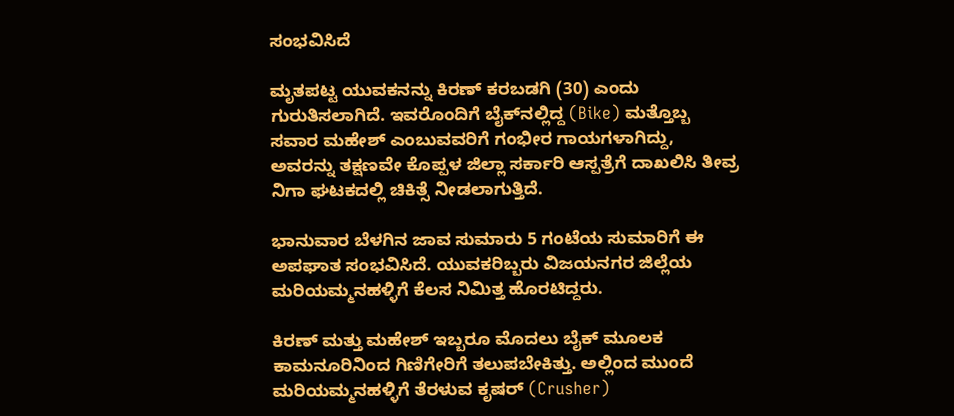ಸಂಭವಿಸಿದೆ

ಮೃತಪಟ್ಟ ಯುವಕನನ್ನು ಕಿರಣ್ ಕರಬಡಗಿ (30) ಎಂದು ಗುರುತಿಸಲಾಗಿದೆ. ಇವರೊಂದಿಗೆ ಬೈಕ್‌ನಲ್ಲಿದ್ದ (Bike) ಮತ್ತೊಬ್ಬ ಸವಾರ ಮಹೇಶ್ ಎಂಬುವವರಿಗೆ ಗಂಭೀರ ಗಾಯಗಳಾಗಿದ್ದು, ಅವರನ್ನು ತಕ್ಷಣವೇ ಕೊಪ್ಪಳ ಜಿಲ್ಲಾ ಸರ್ಕಾರಿ ಆಸ್ಪತ್ರೆಗೆ ದಾಖಲಿಸಿ ತೀವ್ರ ನಿಗಾ ಘಟಕದಲ್ಲಿ ಚಿಕಿತ್ಸೆ ನೀಡಲಾಗುತ್ತಿದೆ.

ಭಾನುವಾರ ಬೆಳಗಿನ ಜಾವ ಸುಮಾರು 5 ಗಂಟೆಯ ಸುಮಾರಿಗೆ ಈ ಅಪಘಾತ ಸಂಭವಿಸಿದೆ. ಯುವಕರಿಬ್ಬರು ವಿಜಯನಗರ ಜಿಲ್ಲೆಯ ಮರಿಯಮ್ಮನಹಳ್ಳಿಗೆ ಕೆಲಸ ನಿಮಿತ್ತ ಹೊರಟಿದ್ದರು.

ಕಿರಣ್ ಮತ್ತು ಮಹೇಶ್ ಇಬ್ಬರೂ ಮೊದಲು ಬೈಕ್ ಮೂಲಕ ಕಾಮನೂರಿನಿಂದ ಗಿಣಿಗೇರಿಗೆ ತಲುಪಬೇಕಿತ್ತು. ಅಲ್ಲಿಂದ ಮುಂದೆ ಮರಿಯಮ್ಮನಹಳ್ಳಿಗೆ ತೆರಳುವ ಕೃಷರ್ (Crusher)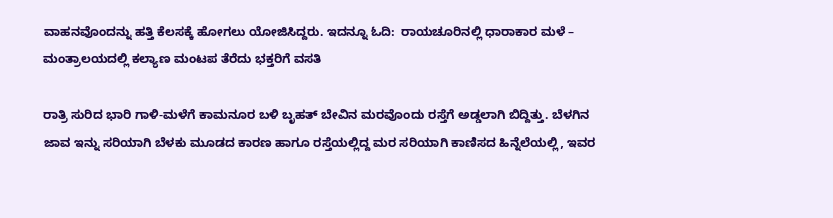ವಾಹನವೊಂದನ್ನು ಹತ್ತಿ ಕೆಲಸಕ್ಕೆ ಹೋಗಲು ಯೋಜಿಸಿದ್ದರು. ಇದನ್ನೂ ಓದಿ:  ರಾಯಚೂರಿನಲ್ಲಿ ಧಾರಾಕಾರ ಮಳೆ – ಮಂತ್ರಾಲಯದಲ್ಲಿ ಕಲ್ಯಾಣ ಮಂಟಪ ತೆರೆದು ಭಕ್ತರಿಗೆ ವಸತಿ

ರಾತ್ರಿ ಸುರಿದ ಭಾರಿ ಗಾಳಿ-ಮಳೆಗೆ ಕಾಮನೂರ ಬಳಿ ಬೃಹತ್ ಬೇವಿನ ಮರವೊಂದು ರಸ್ತೆಗೆ ಅಡ್ಡಲಾಗಿ ಬಿದ್ದಿತ್ತು. ಬೆಳಗಿನ ಜಾವ ಇನ್ನು ಸರಿಯಾಗಿ ಬೆಳಕು ಮೂಡದ ಕಾರಣ ಹಾಗೂ ರಸ್ತೆಯಲ್ಲಿದ್ದ ಮರ ಸರಿಯಾಗಿ ಕಾಣಿಸದ ಹಿನ್ನೆಲೆಯಲ್ಲಿ, ಇವರ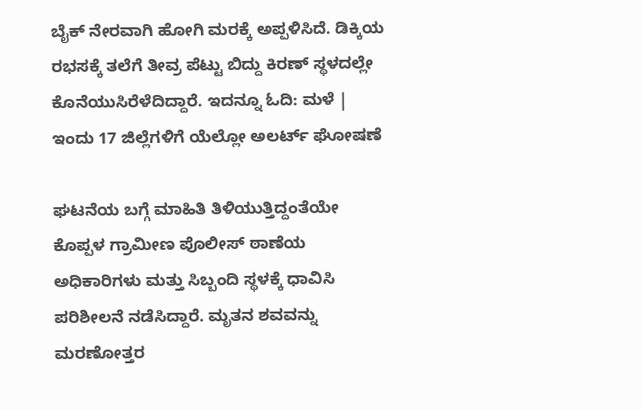ಬೈಕ್ ನೇರವಾಗಿ ಹೋಗಿ ಮರಕ್ಕೆ ಅಪ್ಪಳಿಸಿದೆ. ಡಿಕ್ಕಿಯ ರಭಸಕ್ಕೆ ತಲೆಗೆ ತೀವ್ರ ಪೆಟ್ಟು ಬಿದ್ದು ಕಿರಣ್ ಸ್ಥಳದಲ್ಲೇ ಕೊನೆಯುಸಿರೆಳೆದಿದ್ದಾರೆ. ಇದನ್ನೂ ಓದಿ: ಮಳೆ | ಇಂದು 17 ಜಿಲ್ಲೆಗಳಿಗೆ ಯೆಲ್ಲೋ ಅಲರ್ಟ್ ಘೋಷಣೆ

ಘಟನೆಯ ಬಗ್ಗೆ ಮಾಹಿತಿ ತಿಳಿಯುತ್ತಿದ್ದಂತೆಯೇ ಕೊಪ್ಪಳ ಗ್ರಾಮೀಣ ಪೊಲೀಸ್ ಠಾಣೆಯ ಅಧಿಕಾರಿಗಳು ಮತ್ತು ಸಿಬ್ಬಂದಿ ಸ್ಥಳಕ್ಕೆ ಧಾವಿಸಿ ಪರಿಶೀಲನೆ ನಡೆಸಿದ್ದಾರೆ. ಮೃತನ ಶವವನ್ನು ಮರಣೋತ್ತರ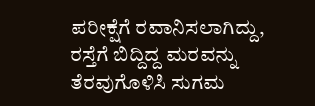ಪರೀಕ್ಷೆಗೆ ರವಾನಿಸಲಾಗಿದ್ದು, ರಸ್ತೆಗೆ ಬಿದ್ದಿದ್ದ ಮರವನ್ನು ತೆರವುಗೊಳಿಸಿ ಸುಗಮ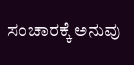ಸಂಚಾರಕ್ಕೆ ಅನುವು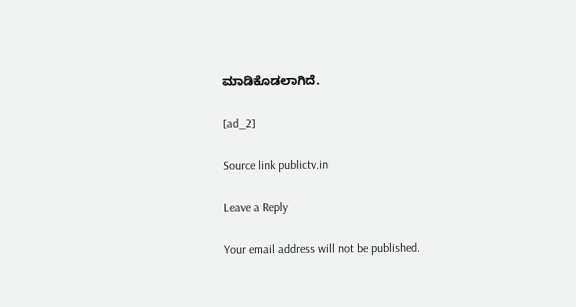ಮಾಡಿಕೊಡಲಾಗಿದೆ.

[ad_2]

Source link publictv.in

Leave a Reply

Your email address will not be published.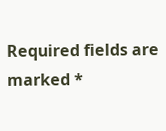Required fields are marked *